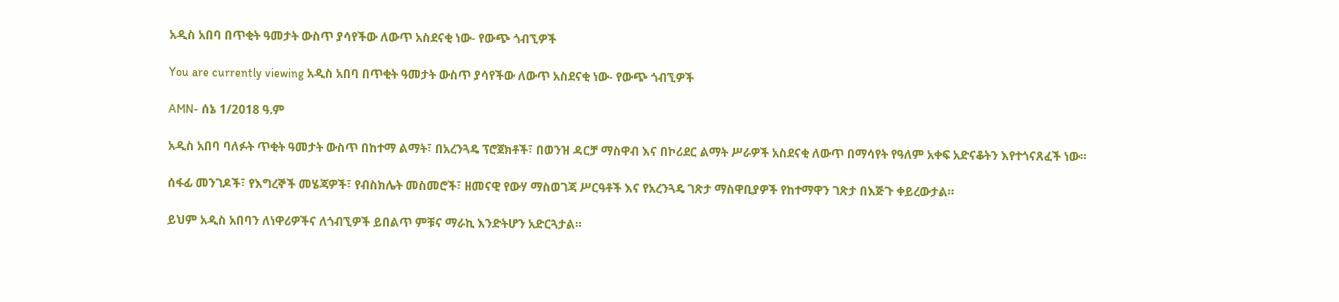አዲስ አበባ በጥቂት ዓመታት ውስጥ ያሳየችው ለውጥ አስደናቂ ነው- የውጭ ጎብኚዎች

You are currently viewing አዲስ አበባ በጥቂት ዓመታት ውስጥ ያሳየችው ለውጥ አስደናቂ ነው- የውጭ ጎብኚዎች

AMN- ሰኔ 1/2018 ዓ.ም

አዲስ አበባ ባለፉት ጥቂት ዓመታት ውስጥ በከተማ ልማት፣ በአረንጓዴ ፕሮጀክቶች፣ በወንዝ ዳርቻ ማስዋብ እና በኮሪደር ልማት ሥራዎች አስደናቂ ለውጥ በማሳየት የዓለም አቀፍ አድናቆትን እየተጎናጸፈች ነው።

ሰፋፊ መንገዶች፣ የእግረኞች መሄጃዎች፣ የብስክሌት መስመሮች፣ ዘመናዊ የውሃ ማስወገጃ ሥርዓቶች እና የአረንጓዴ ገጽታ ማስዋቢያዎች የከተማዋን ገጽታ በእጅጉ ቀይረውታል።

ይህም አዲስ አበባን ለነዋሪዎችና ለጎብኚዎች ይበልጥ ምቹና ማራኪ እንድትሆን አድርጓታል።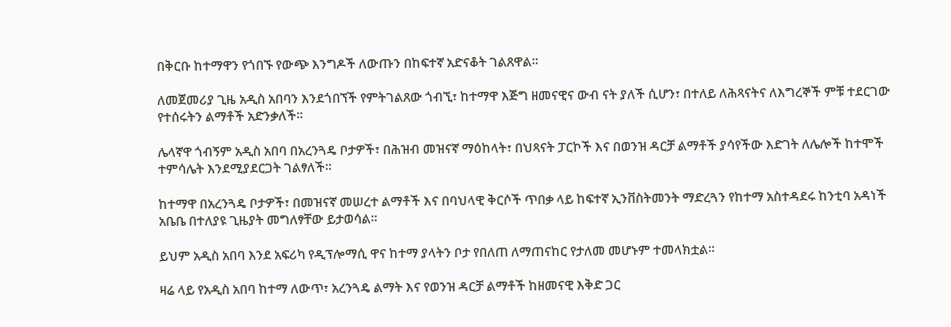በቅርቡ ከተማዋን የጎበኙ የውጭ እንግዶች ለውጡን በከፍተኛ አድናቆት ገልጸዋል።

ለመጀመሪያ ጊዜ አዲስ አበባን እንደጎበኘች የምትገልጸው ጎብኚ፣ ከተማዋ እጅግ ዘመናዊና ውብ ናት ያለች ሲሆን፣ በተለይ ለሕጻናትና ለእግረኞች ምቹ ተደርገው የተሰሩትን ልማቶች አድንቃለች።

ሌላኛዋ ጎብኝም አዲስ አበባ በአረንጓዴ ቦታዎች፣ በሕዝብ መዝናኛ ማዕከላት፣ በህጻናት ፓርኮች እና በወንዝ ዳርቻ ልማቶች ያሳየችው እድገት ለሌሎች ከተሞች ተምሳሌት እንደሚያደርጋት ገልፃለች።

ከተማዋ በአረንጓዴ ቦታዎች፣ በመዝናኛ መሠረተ ልማቶች እና በባህላዊ ቅርሶች ጥበቃ ላይ ከፍተኛ ኢንቨስትመንት ማድረጓን የከተማ አስተዳደሩ ከንቲባ አዳነች አቤቤ በተለያዩ ጊዜያት መግለፃቸው ይታወሳል።

ይህም አዲስ አበባ እንደ አፍሪካ የዲፕሎማሲ ዋና ከተማ ያላትን ቦታ የበለጠ ለማጠናከር የታለመ መሆኑም ተመላክቷል።

ዛሬ ላይ የአዲስ አበባ ከተማ ለውጥ፣ አረንጓዴ ልማት እና የወንዝ ዳርቻ ልማቶች ከዘመናዊ እቅድ ጋር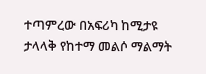ተጣምረው በአፍሪካ ከሚታዩ ታላላቅ የከተማ መልሶ ማልማት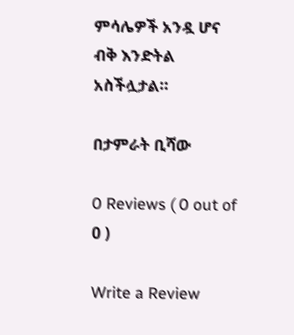ምሳሌዎች አንዷ ሆና ብቅ እንድትል አስችሏታል።

በታምራት ቢሻው

0 Reviews ( 0 out of 0 )

Write a Review